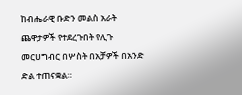ከብሔራዊ ቡድን መልስ አራት ጨዋታዎች የተደረጉበት የሊጉ መርሀግብር በሦስት በአቻዎች በአንድ ድል ተጠናቋል።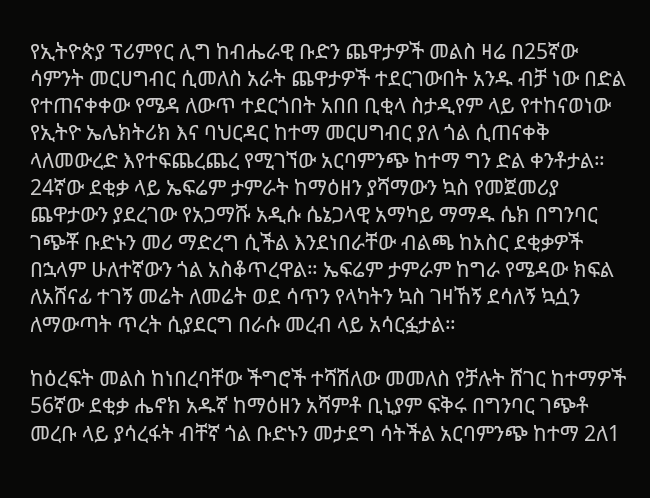የኢትዮጵያ ፕሪምየር ሊግ ከብሔራዊ ቡድን ጨዋታዎች መልስ ዛሬ በ25ኛው ሳምንት መርሀግብር ሲመለስ አራት ጨዋታዎች ተደርገውበት አንዱ ብቻ ነው በድል የተጠናቀቀው የሜዳ ለውጥ ተደርጎበት አበበ ቢቂላ ስታዲየም ላይ የተከናወነው የኢትዮ ኤሌክትሪክ እና ባህርዳር ከተማ መርሀግብር ያለ ጎል ሲጠናቀቅ ላለመውረድ እየተፍጨረጨረ የሚገኘው አርባምንጭ ከተማ ግን ድል ቀንቶታል። 24ኛው ደቂቃ ላይ ኤፍሬም ታምራት ከማዕዘን ያሻማውን ኳስ የመጀመሪያ ጨዋታውን ያደረገው የአጋማሹ አዲሱ ሴኔጋላዊ አማካይ ማማዱ ሴክ በግንባር ገጭቾ ቡድኑን መሪ ማድረግ ሲችል እንደነበራቸው ብልጫ ከአስር ደቂቃዎች በኋላም ሁለተኛውን ጎል አስቆጥረዋል። ኤፍሬም ታምራም ከግራ የሜዳው ክፍል ለአሸናፊ ተገኝ መሬት ለመሬት ወደ ሳጥን የላካትን ኳስ ገዛኸኝ ደሳለኝ ኳሷን ለማውጣት ጥረት ሲያደርግ በራሱ መረብ ላይ አሳርፏታል።

ከዕረፍት መልስ ከነበረባቸው ችግሮች ተሻሽለው መመለስ የቻሉት ሸገር ከተማዎች 56ኛው ደቂቃ ሔኖክ አዱኛ ከማዕዘን አሻምቶ ቢኒያም ፍቅሩ በግንባር ገጭቶ መረቡ ላይ ያሳረፋት ብቸኛ ጎል ቡድኑን መታደግ ሳትችል አርባምንጭ ከተማ 2ለ1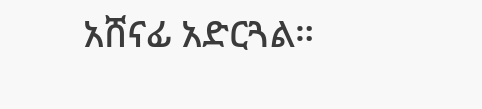አሸናፊ አድርጓል።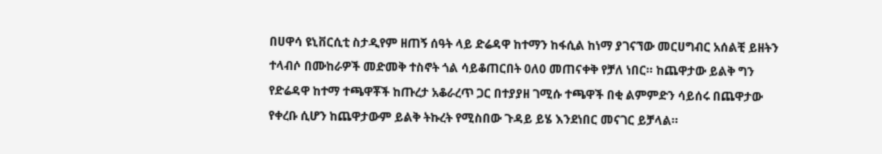በሀዋሳ ዩኒቨርሲቲ ስታዲየም ዘጠኝ ሰዓት ላይ ድሬዳዋ ከተማን ከፋሲል ከነማ ያገናኘው መርሀግብር አሰልቺ ይዘትን ተላብሶ በሙከራዎች መድመቅ ተስኖት ጎል ሳይቆጠርበት 0ለ0 መጠናቀቅ የቻለ ነበር። ከጨዋታው ይልቅ ግን የድሬዳዋ ከተማ ተጫዋቾች ከጡረታ አቆራረጥ ጋር በተያያዘ ገሚሱ ተጫዋች በቂ ልምምድን ሳይሰሩ በጨዋታው የቀረቡ ሲሆን ከጨዋታውም ይልቅ ትኩረት የሚስበው ጉዳይ ይሄ እንደነበር መናገር ይቻላል።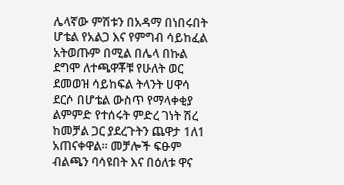ሌላኛው ምሽቱን በአዳማ በነበሩበት ሆቴል የአልጋ እና የምግብ ሳይከፈል አትወጡም በሚል በሌላ በኩል ደግሞ ለተጫዋቾቹ የሁለት ወር ደመወዝ ሳይከፍል ትላንት ሀዋሳ ደርሶ በሆቴል ውስጥ የማላቀቂያ ልምምድ የተሰሩት ምድረ ገነት ሽረ ከመቻል ጋር ያደረጉትን ጨዋታ 1ለ1 አጠናቀዋል። መቻሎች ፍፁም ብልጫን ባሳዩበት እና በዕለቱ ዋና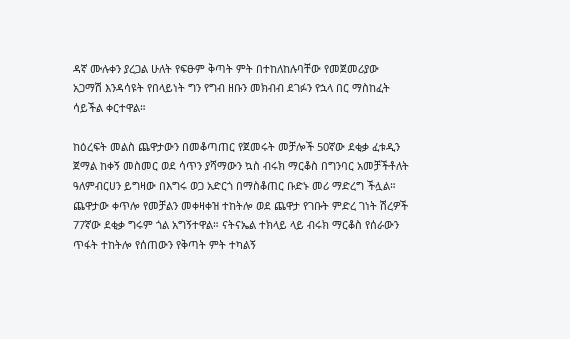ዳኛ ሙሉቀን ያረጋል ሁለት የፍፁም ቅጣት ምት በተከለከሉባቸው የመጀመሪያው አጋማሽ እንዳሳዩት የበላይነት ግን የግብ ዘቡን መክብብ ደገፉን የኋላ በር ማስከፈት ሳይችል ቀርተዋል።

ከዕረፍት መልስ ጨዋታውን በመቆጣጠር የጀመሩት መቻሎች 50ኛው ደቂቃ ፈቱዲን ጀማል ከቀኝ መስመር ወደ ሳጥን ያሻማውን ኳስ ብሩክ ማርቆስ በግንባር አመቻችቶለት ዓለምብርሀን ይግዛው በእግሩ ወጋ አድርጎ በማስቆጠር ቡድኑ መሪ ማድረግ ችሏል። ጨዋታው ቀጥሎ የመቻልን መቀዛቀዝ ተከትሎ ወደ ጨዋታ የገቡት ምድረ ገነት ሽረዎች 77ኛው ደቂቃ ግሩም ጎል አግኝተዋል። ናትናኤል ተክላይ ላይ ብሩክ ማርቆስ የሰራውን ጥፋት ተከትሎ የሰጠውን የቅጣት ምት ተካልኝ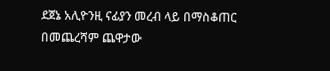ደጀኔ አሊዮንዚ ናፊያን መረብ ላይ በማስቆጠር በመጨረሻም ጨዋታው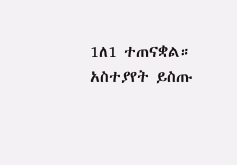1ለ1 ተጠናቋል።
አስተያየት ይስጡ